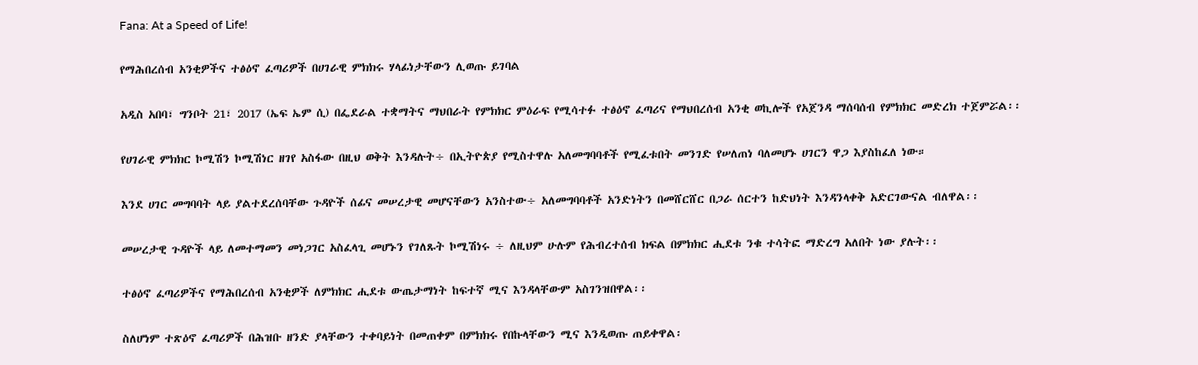Fana: At a Speed of Life!

የማሕበረሰብ አንቂዎችና ተፅዕኖ ፈጣሪዎች በሀገራዊ ምክክሩ ሃላፊነታቸውን ሊወጡ ይገባል

አዲስ አበባ፣ ግንቦት 21፣ 2017 (ኤፍ ኤም ሲ) በፌደራል ተቋማትና ማህበራት የምክክር ምዕራፍ የሚሳተፉ ተፅዕኖ ፈጣሪና የማህበረሰብ አንቂ ወኪሎች የአጀንዳ ማሰባሰብ የምክክር መድረክ ተጀምሯል፡፡

የሀገራዊ ምክክር ኮሚሽን ኮሚሽነር ዘገየ አስፋው በዚህ ወቅት እንዳሉት÷ በኢትዮጵያ የሚስተዋሉ አለመግባባቶች የሚፈቱበት መንገድ የሠለጠነ ባለመሆኑ ሀገርን ዋጋ እያስከፈለ ነው።

እንደ ሀገር መግባባት ላይ ያልተደረሰባቸው ጉዳዮች ሰፊና መሠረታዊ መሆናቸውን አንስተው÷ አለመግባባቶች አንድነትን በመሸርሸር በጋራ ሰርተን ከድህነት እንዳንላቀቅ አድርገውናል ብለዋል፡፡

መሠረታዊ ጉዳዮች ላይ ለመተማመን መነጋገር አስፈላጊ መሆኑን የገለጹት ኮሚሽነሩ ÷ ለዚህም ሁሉም የሕብረተሰብ ክፍል በምክክር ሒደቱ ንቁ ተሳትፎ ማድረግ አለበት ነው ያሉት፡፡

ተፅዕኖ ፈጣሪዎችና የማሕበረሰብ አንቂዎች ለምክክር ሒደቱ ውጤታማነት ከፍተኛ ሚና እንዳላቸውም አስገንዝበዋል፡፡

ስለሆነም ተጽዕኖ ፈጣሪዎች በሕዝቡ ዘንድ ያላቸውን ተቀባይነት በመጠቀም በምክክሩ የበኩላቸውን ሚና እንዲወጡ ጠይቀዋል፡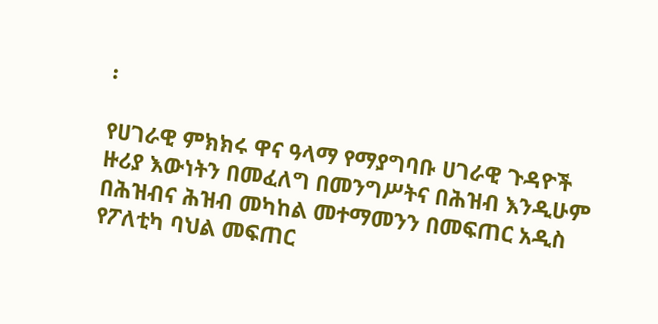፡

የሀገራዊ ምክክሩ ዋና ዓላማ የማያግባቡ ሀገራዊ ጉዳዮች ዙሪያ እውነትን በመፈለግ በመንግሥትና በሕዝብ እንዲሁም በሕዝብና ሕዝብ መካከል መተማመንን በመፍጠር አዲስ የፖለቲካ ባህል መፍጠር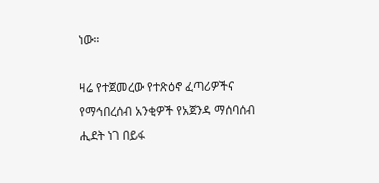ነው።

ዛሬ የተጀመረው የተጽዕኖ ፈጣሪዎችና የማኅበረሰብ አንቂዎች የአጀንዳ ማሰባሰብ ሒደት ነገ በይፋ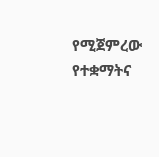የሚጀምረው የተቋማትና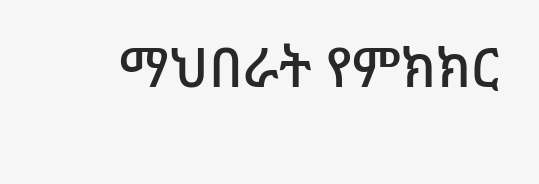ማህበራት የምክክር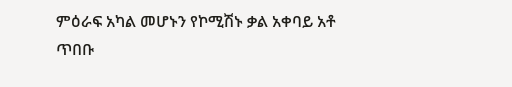ምዕራፍ አካል መሆኑን የኮሚሽኑ ቃል አቀባይ አቶ ጥበቡ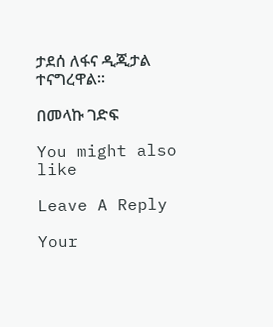ታደሰ ለፋና ዲጂታል ተናግረዋል፡፡

በመላኩ ገድፍ

You might also like

Leave A Reply

Your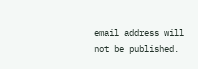email address will not be published.